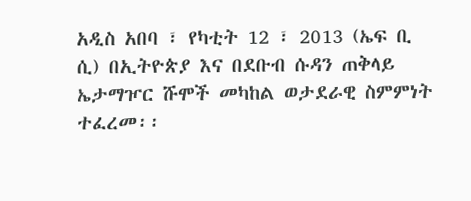አዲስ አበባ ፣ የካቲት 12 ፣ 2013 (ኤፍ ቢ ሲ) በኢትዮጵያ እና በደቡብ ሱዳን ጠቅላይ ኤታማዦር ሹሞች መካከል ወታደራዊ ስምምነት ተፈረመ፡፡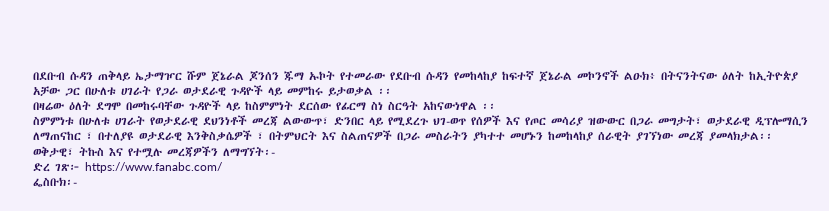በደቡብ ሱዳን ጠቅላይ ኤታማዦር ሹም ጀኔራል ጆንሰን ጁማ ኡኮት የተመራው የደቡብ ሱዳን የመከላከያ ከፍተኛ ጀኔራል መኮንኖች ልዑክ፥ በትናንትናው ዕለት ከኢትዮጵያ አቻው ጋር በሁለቱ ሀገራት የጋራ ወታደራዊ ጉዳዮች ላይ መምከሩ ይታወቃል ፡፡
በዛሬው ዕለት ደግሞ በመከሩባቸው ጉዳዮች ላይ ከስምምነት ደርሰው የፊርማ ስነ ስርዓት አከናውነዋል ፡፡
ስምምነቱ በሁለቱ ሀገራት የወታደራዊ ደህንነቶች መረጃ ልውውጥ፣ ድንበር ላይ የሚደረጉ ህገ-ወጥ የሰዎች እና የጦር መሳሪያ ዝውውር በጋራ መግታት፣ ወታደራዊ ዲፕሎማሲን ለማጠናከር ፣ በተለያዩ ወታደራዊ እንቅስቃሴዎች ፣ በትምህርት እና ስልጠናዎች በጋራ መስራትን ያካተተ መሆኑን ከመከላከያ ሰራዊት ያገኘነው መረጃ ያመላክታል፡፡
ወቅታዊ፣ ትኩስ እና የተሟሉ መረጃዎችን ለማግኘት፡-
ድረ ገጽ፦ https://www.fanabc.com/
ፌስቡክ፡-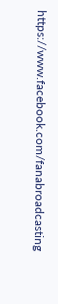https://www.facebook.com/fanabroadcasting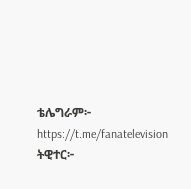ቴሌግራም፦ https://t.me/fanatelevision
ትዊተር፦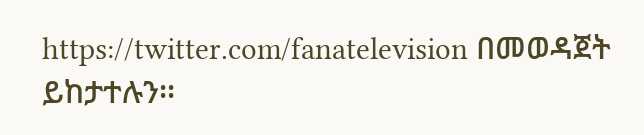https://twitter.com/fanatelevision በመወዳጀት ይከታተሉን፡፡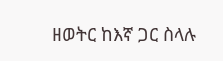ዘወትር ከእኛ ጋር ስላሉ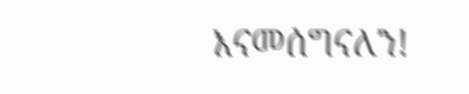እናመሰግናለን!